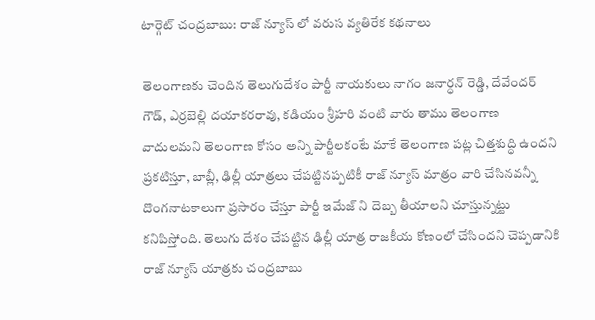టార్గెట్ చంద్రబాబు: రాజ్ న్యూస్ లో వరుస వ్యతిరేక కథనాలు

తెలంగాణకు చెందిన తెలుగుదేశం పార్టీ నాయకులు నాగం జనార్ధన్ రెడ్డి, దేవేందర్ గౌడ్, ఎర్రబెల్లి దయాకరరావు, కడియం శ్రీహరి వంటి వారు తాము తెలంగాణ వాదులమని తెలంగాణ కోసం అన్ని పార్టీలకంటే మాకే తెలంగాణ పట్ల చిత్తశుద్ధి ఉందని ప్రకటిస్తూ, బాబ్లీ, ఢిల్లీ యాత్రలు చేపట్టినప్పటికీ రాజ్ న్యూస్ మాత్రం వారి చేసినవన్నీ దొంగనాటకాలుగా ప్రసారం చేస్తూ పార్టీ ఇమేజ్ ని దెబ్బ తీయాలని చూస్తున్నట్టు కనిపిస్తోంది. తెలుగు దేశం చేపట్టిన ఢిల్లీ యాత్ర రాజకీయ కోణంలో చేసిందని చెప్పడానికి రాజ్ న్యూస్ యాత్రకు చంద్రబాబు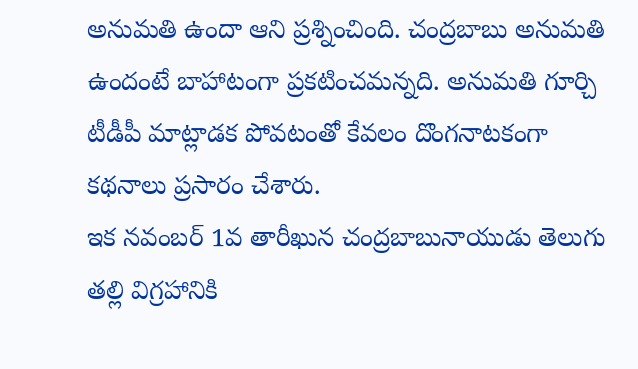అనుమతి ఉందా ఆని ప్రశ్నించింది. చంద్రబాబు అనుమతి ఉందంటే బాహాటంగా ప్రకటించమన్నది. అనుమతి గూర్చి టీడీపీ మాట్లాడక పోవటంతో కేవలం దొంగనాటకంగా కథనాలు ప్రసారం చేశారు.
ఇక నవంబర్ 1వ తారీఖున చంద్రబాబునాయుడు తెలుగు తల్లి విగ్రహానికి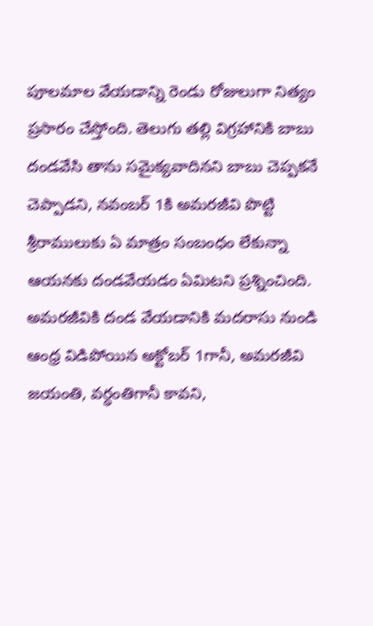పూలమాల వేయడాన్ని రెండు రోజులుగా నిత్యం ప్రసారం చేస్తోంది. తెలుగు తల్లి విగ్రహానికి బాబు దండవేసి తాను సమైక్యవాదినని బాబు చెప్పకనే చెప్పాడని, నవంబర్ 1కి అమరజీవి పొట్టి శ్రీరాములుకు ఏ మాత్రం సంబంధం లేకున్నా ఆయనకు దండవేయడం ఏమిటని ప్రశ్నించింది. అమరజీవికి దండ వేయడానికి మదరాసు నుండి ఆంధ్ర విడిపోయిన అక్టోబర్ 1గానీ, అమరజీవి జయంతి, వర్ధంతిగానీ కావని,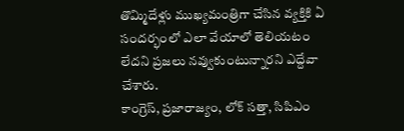తొమ్మిదేళ్లు ముఖ్యమంత్రిగా చేసిన వ్యక్తికి ఏ సందర్భంలో ఎలా వేయాలో తెలియటం లేదని ప్రజలు నవ్వుకుంటున్నారని ఎద్దేవా చేశారు.
కాంగ్రెస్, ప్రజారాజ్యం, లోక్ సత్తా, సిపిఎం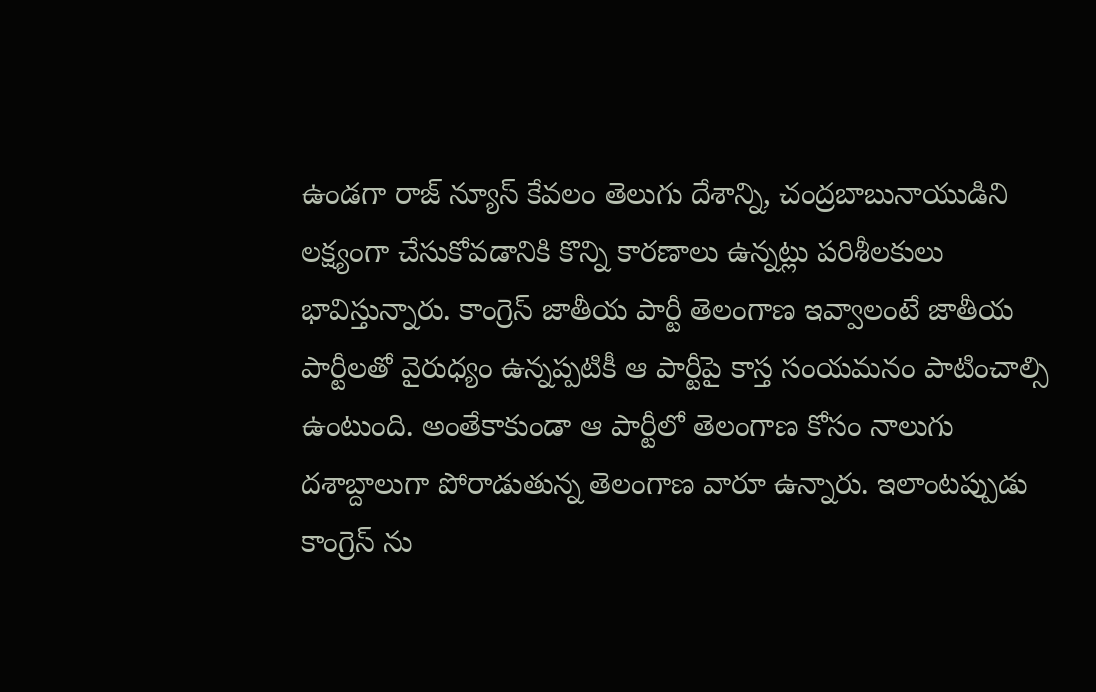ఉండగా రాజ్ న్యూస్ కేవలం తెలుగు దేశాన్ని, చంద్రబాబునాయుడిని లక్ష్యంగా చేసుకోవడానికి కొన్ని కారణాలు ఉన్నట్లు పరిశీలకులు భావిస్తున్నారు. కాంగ్రెస్ జాతీయ పార్టీ తెలంగాణ ఇవ్వాలంటే జాతీయ పార్టీలతో వైరుధ్యం ఉన్నప్పటికీ ఆ పార్టీపై కాస్త సంయమనం పాటించాల్సి ఉంటుంది. అంతేకాకుండా ఆ పార్టీలో తెలంగాణ కోసం నాలుగు దశాబ్దాలుగా పోరాడుతున్న తెలంగాణ వారూ ఉన్నారు. ఇలాంటప్పుడు కాంగ్రెస్ ను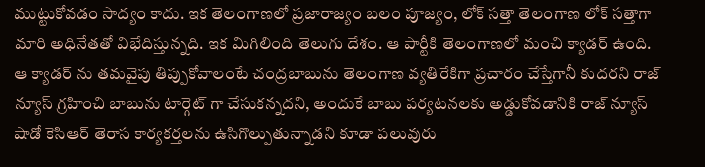ముట్టుకోవడం సాద్యం కాదు. ఇక తెలంగాణలో ప్రజారాజ్యం బలం పూజ్యం, లోక్ సత్తా తెలంగాణ లోక్ సత్తాగా మారి అధినేతతో విభేదిస్తున్నది. ఇక మిగిలింది తెలుగు దేశం. ఆ పార్టీకి తెలంగాణలో మంచి క్యాడర్ ఉంది. ఆ క్యాడర్ ను తమవైపు తిప్పుకోవాలంటే చంద్రబాబును తెలంగాణ వ్యతిరేకిగా ప్రచారం చేస్తేగానీ కుదరని రాజ్ న్యూస్ గ్రహించి బాబును టార్గెట్ గా చేసుకన్నదని, అందుకే బాబు పర్యటనలకు అడ్డుకోవడానికి రాజ్ న్యూస్ షాడో కెసిఆర్ తెరాస కార్యకర్తలను ఉసిగొల్పుతున్నాడని కూడా పలువురు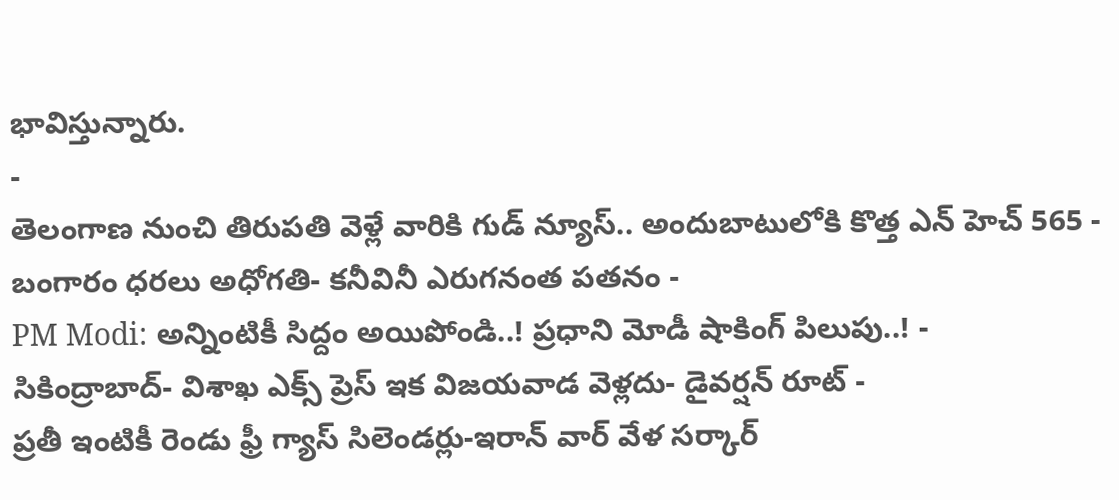భావిస్తున్నారు.
-
తెలంగాణ నుంచి తిరుపతి వెళ్లే వారికి గుడ్ న్యూస్.. అందుబాటులోకి కొత్త ఎన్ హెచ్ 565 -
బంగారం ధరలు అధోగతి- కనీవినీ ఎరుగనంత పతనం -
PM Modi: అన్నింటికీ సిద్దం అయిపోండి..! ప్రధాని మోడీ షాకింగ్ పిలుపు..! -
సికింద్రాబాద్- విశాఖ ఎక్స్ ప్రెస్ ఇక విజయవాడ వెళ్లదు- డైవర్షన్ రూట్ -
ప్రతీ ఇంటికీ రెండు ఫ్రీ గ్యాస్ సిలెండర్లు-ఇరాన్ వార్ వేళ సర్కార్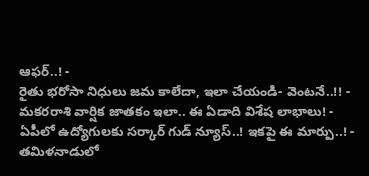ఆఫర్..! -
రైతు భరోసా నిధులు జమ కాలేదా, ఇలా చేయండి- వెంటనే..!! -
మకరరాశి వార్షిక జాతకం ఇలా.. ఈ ఏడాది విశేష లాభాలు! -
ఏపీలో ఉద్యోగులకు సర్కార్ గుడ్ న్యూస్..! ఇకపై ఈ మార్పు..! -
తమిళనాడులో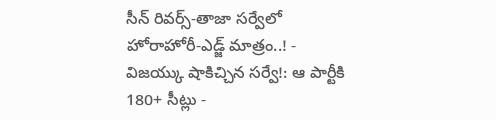సీన్ రివర్స్-తాజా సర్వేలో హోరాహోరీ-ఎడ్జ్ మాత్రం..! -
విజయ్కు షాకిచ్చిన సర్వే!: ఆ పార్టీకి 180+ సీట్లు -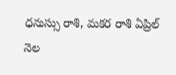ధనుస్సు రాశి, మకర రాశి ఏప్రిల్ నెల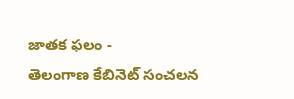జాతక ఫలం -
తెలంగాణ కేబినెట్ సంచలన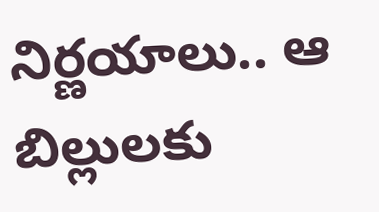నిర్ణయాలు.. ఆ బిల్లులకు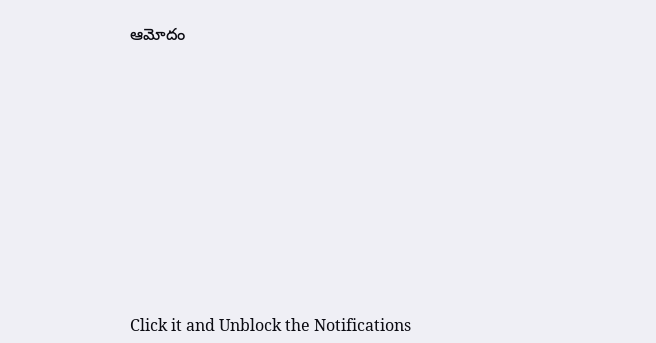ఆమోదం












Click it and Unblock the Notifications